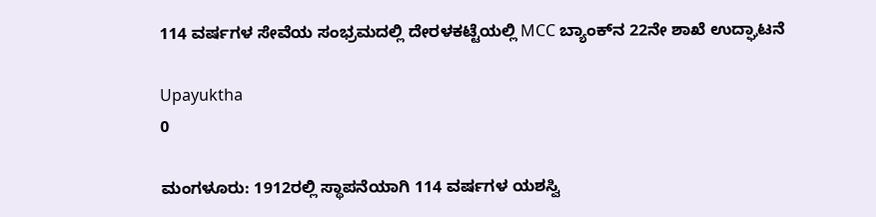114 ವರ್ಷಗಳ ಸೇವೆಯ ಸಂಭ್ರಮದಲ್ಲಿ ದೇರಳಕಟ್ಟೆಯಲ್ಲಿ MCC ಬ್ಯಾಂಕ್‌ನ 22ನೇ ಶಾಖೆ ಉದ್ಘಾಟನೆ

Upayuktha
0

ಮಂಗಳೂರು: 1912ರಲ್ಲಿ ಸ್ಥಾಪನೆಯಾಗಿ 114 ವರ್ಷಗಳ ಯಶಸ್ವಿ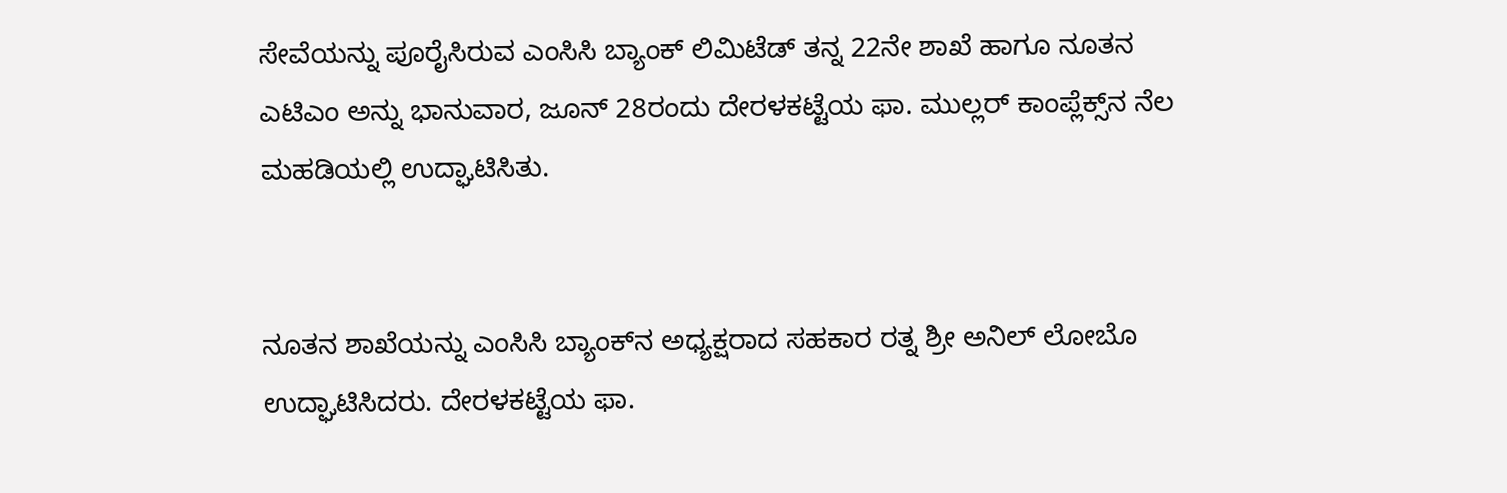ಸೇವೆಯನ್ನು ಪೂರೈಸಿರುವ ಎಂಸಿಸಿ ಬ್ಯಾಂಕ್ ಲಿಮಿಟೆಡ್ ತನ್ನ 22ನೇ ಶಾಖೆ ಹಾಗೂ ನೂತನ ಎಟಿಎಂ ಅನ್ನು ಭಾನುವಾರ, ಜೂನ್ 28ರಂದು ದೇರಳಕಟ್ಟೆಯ ಫಾ. ಮುಲ್ಲರ್ ಕಾಂಪ್ಲೆಕ್ಸ್‌ನ ನೆಲ ಮಹಡಿಯಲ್ಲಿ ಉದ್ಘಾಟಿಸಿತು.


ನೂತನ ಶಾಖೆಯನ್ನು ಎಂಸಿಸಿ ಬ್ಯಾಂಕ್‌ನ ಅಧ್ಯಕ್ಷರಾದ ಸಹಕಾರ ರತ್ನ ಶ್ರೀ ಅನಿಲ್ ಲೋಬೊ ಉದ್ಘಾಟಿಸಿದರು. ದೇರಳಕಟ್ಟೆಯ ಫಾ.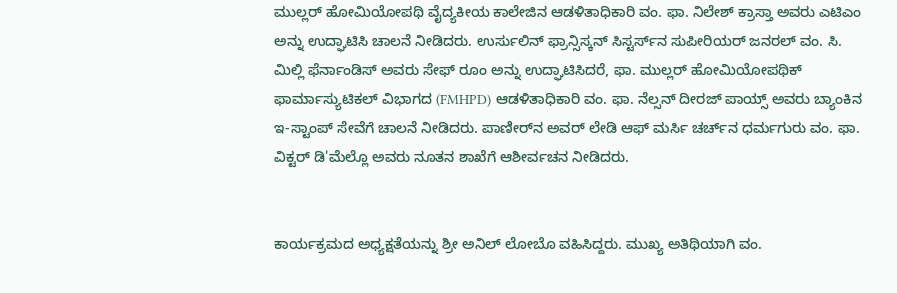ಮುಲ್ಲರ್ ಹೋಮಿಯೋಪಥಿ ವೈದ್ಯಕೀಯ ಕಾಲೇಜಿನ ಆಡಳಿತಾಧಿಕಾರಿ ವಂ. ಫಾ. ನಿಲೇಶ್ ಕ್ರಾಸ್ತಾ ಅವರು ಎಟಿಎಂ ಅನ್ನು ಉದ್ಘಾಟಿಸಿ ಚಾಲನೆ ನೀಡಿದರು. ಉರ್ಸುಲಿನ್ ಫ್ರಾನ್ಸಿಸ್ಕನ್ ಸಿಸ್ಟರ್ಸ್‌ನ ಸುಪೀರಿಯರ್ ಜನರಲ್ ವಂ. ಸಿ. ಮಿಲ್ಲಿ ಫೆರ್ನಾಂಡಿಸ್ ಅವರು ಸೇಫ್ ರೂಂ ಅನ್ನು ಉದ್ಘಾಟಿಸಿದರೆ, ಫಾ. ಮುಲ್ಲರ್ ಹೋಮಿಯೋಪಥಿಕ್ ಫಾರ್ಮಾಸ್ಯುಟಿಕಲ್ ವಿಭಾಗದ (FMHPD) ಆಡಳಿತಾಧಿಕಾರಿ ವಂ. ಫಾ. ನೆಲ್ಸನ್ ದೀರಜ್ ಪಾಯ್ಸ್ ಅವರು ಬ್ಯಾಂಕಿನ ಇ-ಸ್ಟಾಂಪ್ ಸೇವೆಗೆ ಚಾಲನೆ ನೀಡಿದರು. ಪಾಣೀರ್‌ನ ಅವರ್ ಲೇಡಿ ಆಫ್ ಮರ್ಸಿ ಚರ್ಚ್‌ನ ಧರ್ಮಗುರು ವಂ. ಫಾ. ವಿಕ್ಟರ್ ಡಿ'ಮೆಲ್ಲೊ ಅವರು ನೂತನ ಶಾಖೆಗೆ ಆಶೀರ್ವಚನ ನೀಡಿದರು.


ಕಾರ್ಯಕ್ರಮದ ಅಧ್ಯಕ್ಷತೆಯನ್ನು ಶ್ರೀ ಅನಿಲ್ ಲೋಬೊ ವಹಿಸಿದ್ದರು. ಮುಖ್ಯ ಅತಿಥಿಯಾಗಿ ವಂ.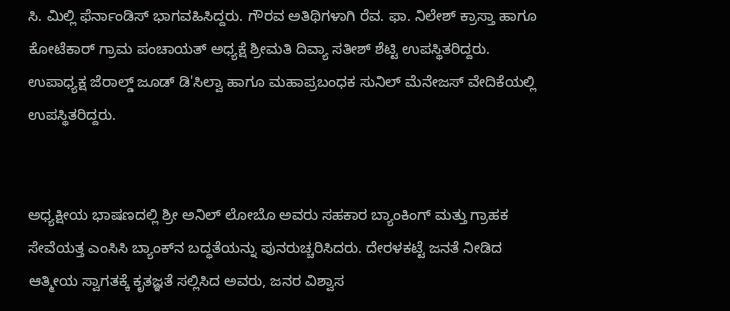ಸಿ. ಮಿಲ್ಲಿ ಫೆರ್ನಾಂಡಿಸ್ ಭಾಗವಹಿಸಿದ್ದರು. ಗೌರವ ಅತಿಥಿಗಳಾಗಿ ರೆವ. ಫಾ. ನಿಲೇಶ್ ಕ್ರಾಸ್ತಾ ಹಾಗೂ ಕೋಟೆಕಾರ್ ಗ್ರಾಮ ಪಂಚಾಯತ್ ಅಧ್ಯಕ್ಷೆ ಶ್ರೀಮತಿ ದಿವ್ಯಾ ಸತೀಶ್ ಶೆಟ್ಟಿ ಉಪಸ್ಥಿತರಿದ್ದರು. ಉಪಾಧ್ಯಕ್ಷ ಜೆರಾಲ್ಡ್ ಜೂಡ್ ಡಿ'ಸಿಲ್ವಾ ಹಾಗೂ ಮಹಾಪ್ರಬಂಧಕ ಸುನಿಲ್ ಮೆನೇಜಸ್ ವೇದಿಕೆಯಲ್ಲಿ ಉಪಸ್ಥಿತರಿದ್ದರು.


ಅಧ್ಯಕ್ಷೀಯ ಭಾಷಣದಲ್ಲಿ ಶ್ರೀ ಅನಿಲ್ ಲೋಬೊ ಅವರು ಸಹಕಾರ ಬ್ಯಾಂಕಿಂಗ್ ಮತ್ತು ಗ್ರಾಹಕ ಸೇವೆಯತ್ತ ಎಂಸಿಸಿ ಬ್ಯಾಂಕ್‌ನ ಬದ್ಧತೆಯನ್ನು ಪುನರುಚ್ಚರಿಸಿದರು. ದೇರಳಕಟ್ಟೆ ಜನತೆ ನೀಡಿದ ಆತ್ಮೀಯ ಸ್ವಾಗತಕ್ಕೆ ಕೃತಜ್ಞತೆ ಸಲ್ಲಿಸಿದ ಅವರು, ಜನರ ವಿಶ್ವಾಸ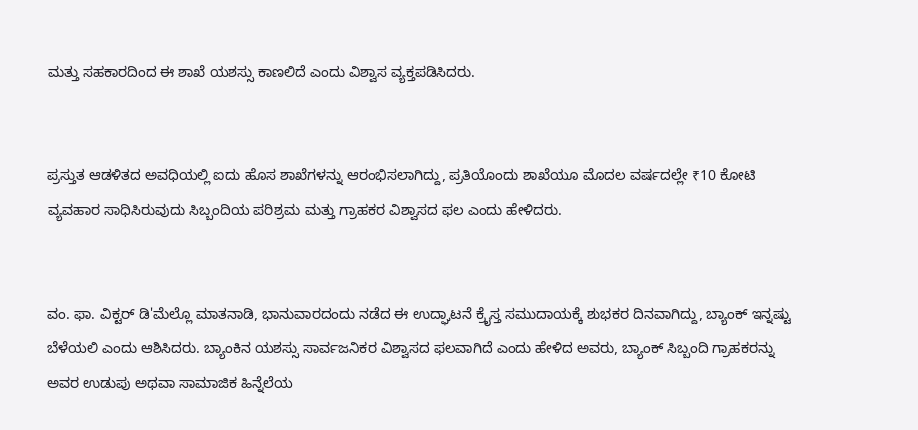ಮತ್ತು ಸಹಕಾರದಿಂದ ಈ ಶಾಖೆ ಯಶಸ್ಸು ಕಾಣಲಿದೆ ಎಂದು ವಿಶ್ವಾಸ ವ್ಯಕ್ತಪಡಿಸಿದರು.


ಪ್ರಸ್ತುತ ಆಡಳಿತದ ಅವಧಿಯಲ್ಲಿ ಐದು ಹೊಸ ಶಾಖೆಗಳನ್ನು ಆರಂಭಿಸಲಾಗಿದ್ದು, ಪ್ರತಿಯೊಂದು ಶಾಖೆಯೂ ಮೊದಲ ವರ್ಷದಲ್ಲೇ ₹10 ಕೋಟಿ ವ್ಯವಹಾರ ಸಾಧಿಸಿರುವುದು ಸಿಬ್ಬಂದಿಯ ಪರಿಶ್ರಮ ಮತ್ತು ಗ್ರಾಹಕರ ವಿಶ್ವಾಸದ ಫಲ ಎಂದು ಹೇಳಿದರು.


ವಂ. ಫಾ. ವಿಕ್ಟರ್ ಡಿ'ಮೆಲ್ಲೊ ಮಾತನಾಡಿ, ಭಾನುವಾರದಂದು ನಡೆದ ಈ ಉದ್ಘಾಟನೆ ಕ್ರೈಸ್ತ ಸಮುದಾಯಕ್ಕೆ ಶುಭಕರ ದಿನವಾಗಿದ್ದು, ಬ್ಯಾಂಕ್ ಇನ್ನಷ್ಟು ಬೆಳೆಯಲಿ ಎಂದು ಆಶಿಸಿದರು. ಬ್ಯಾಂಕಿನ ಯಶಸ್ಸು ಸಾರ್ವಜನಿಕರ ವಿಶ್ವಾಸದ ಫಲವಾಗಿದೆ ಎಂದು ಹೇಳಿದ ಅವರು, ಬ್ಯಾಂಕ್ ಸಿಬ್ಬಂದಿ ಗ್ರಾಹಕರನ್ನು ಅವರ ಉಡುಪು ಅಥವಾ ಸಾಮಾಜಿಕ ಹಿನ್ನೆಲೆಯ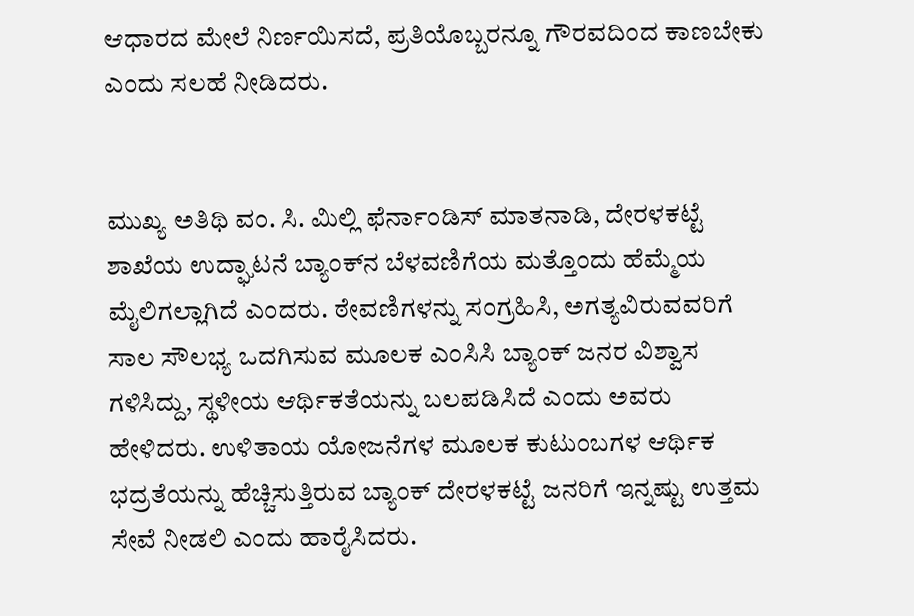ಆಧಾರದ ಮೇಲೆ ನಿರ್ಣಯಿಸದೆ, ಪ್ರತಿಯೊಬ್ಬರನ್ನೂ ಗೌರವದಿಂದ ಕಾಣಬೇಕು ಎಂದು ಸಲಹೆ ನೀಡಿದರು.


ಮುಖ್ಯ ಅತಿಥಿ ವಂ. ಸಿ. ಮಿಲ್ಲಿ ಫೆರ್ನಾಂಡಿಸ್ ಮಾತನಾಡಿ, ದೇರಳಕಟ್ಟೆ ಶಾಖೆಯ ಉದ್ಘಾಟನೆ ಬ್ಯಾಂಕ್‌ನ ಬೆಳವಣಿಗೆಯ ಮತ್ತೊಂದು ಹೆಮ್ಮೆಯ ಮೈಲಿಗಲ್ಲಾಗಿದೆ ಎಂದರು. ಠೇವಣಿಗಳನ್ನು ಸಂಗ್ರಹಿಸಿ, ಅಗತ್ಯವಿರುವವರಿಗೆ ಸಾಲ ಸೌಲಭ್ಯ ಒದಗಿಸುವ ಮೂಲಕ ಎಂಸಿಸಿ ಬ್ಯಾಂಕ್ ಜನರ ವಿಶ್ವಾಸ ಗಳಿಸಿದ್ದು, ಸ್ಥಳೀಯ ಆರ್ಥಿಕತೆಯನ್ನು ಬಲಪಡಿಸಿದೆ ಎಂದು ಅವರು ಹೇಳಿದರು. ಉಳಿತಾಯ ಯೋಜನೆಗಳ ಮೂಲಕ ಕುಟುಂಬಗಳ ಆರ್ಥಿಕ ಭದ್ರತೆಯನ್ನು ಹೆಚ್ಚಿಸುತ್ತಿರುವ ಬ್ಯಾಂಕ್ ದೇರಳಕಟ್ಟೆ ಜನರಿಗೆ ಇನ್ನಷ್ಟು ಉತ್ತಮ ಸೇವೆ ನೀಡಲಿ ಎಂದು ಹಾರೈಸಿದರು.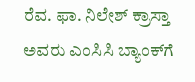ರೆವ. ಫಾ. ನಿಲೇಶ್ ಕ್ರಾಸ್ತಾ ಅವರು ಎಂಸಿಸಿ ಬ್ಯಾಂಕ್‌ಗೆ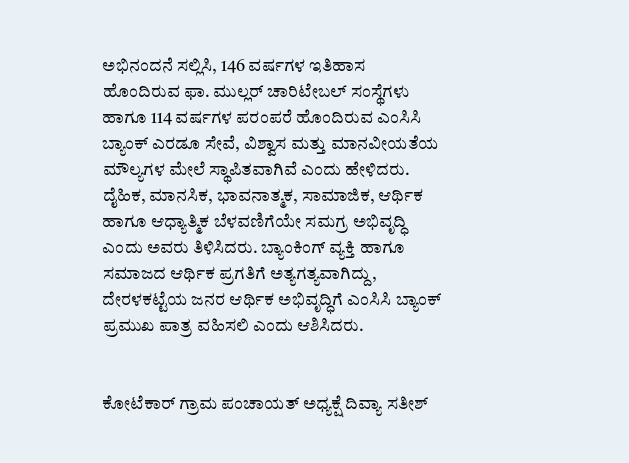ಅಭಿನಂದನೆ ಸಲ್ಲಿಸಿ, 146 ವರ್ಷಗಳ ಇತಿಹಾಸ ಹೊಂದಿರುವ ಫಾ. ಮುಲ್ಲರ್ ಚಾರಿಟೇಬಲ್ ಸಂಸ್ಥೆಗಳು ಹಾಗೂ 114 ವರ್ಷಗಳ ಪರಂಪರೆ ಹೊಂದಿರುವ ಎಂಸಿಸಿ ಬ್ಯಾಂಕ್ ಎರಡೂ ಸೇವೆ, ವಿಶ್ವಾಸ ಮತ್ತು ಮಾನವೀಯತೆಯ ಮೌಲ್ಯಗಳ ಮೇಲೆ ಸ್ಥಾಪಿತವಾಗಿವೆ ಎಂದು ಹೇಳಿದರು. ದೈಹಿಕ, ಮಾನಸಿಕ, ಭಾವನಾತ್ಮಕ, ಸಾಮಾಜಿಕ, ಆರ್ಥಿಕ ಹಾಗೂ ಆಧ್ಯಾತ್ಮಿಕ ಬೆಳವಣಿಗೆಯೇ ಸಮಗ್ರ ಅಭಿವೃದ್ಧಿ ಎಂದು ಅವರು ತಿಳಿಸಿದರು. ಬ್ಯಾಂಕಿಂಗ್ ವ್ಯಕ್ತಿ ಹಾಗೂ ಸಮಾಜದ ಆರ್ಥಿಕ ಪ್ರಗತಿಗೆ ಅತ್ಯಗತ್ಯವಾಗಿದ್ದು, ದೇರಳಕಟ್ಟೆಯ ಜನರ ಆರ್ಥಿಕ ಅಭಿವೃದ್ಧಿಗೆ ಎಂಸಿಸಿ ಬ್ಯಾಂಕ್ ಪ್ರಮುಖ ಪಾತ್ರ ವಹಿಸಲಿ ಎಂದು ಆಶಿಸಿದರು.


ಕೋಟೆಕಾರ್ ಗ್ರಾಮ ಪಂಚಾಯತ್ ಅಧ್ಯಕ್ಷೆ ದಿವ್ಯಾ ಸತೀಶ್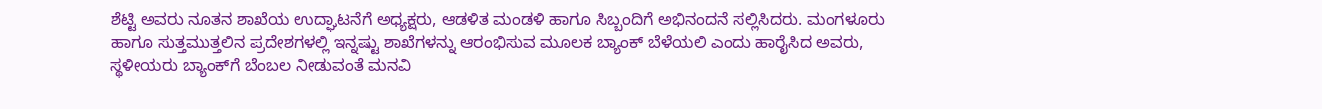ಶೆಟ್ಟಿ ಅವರು ನೂತನ ಶಾಖೆಯ ಉದ್ಘಾಟನೆಗೆ ಅಧ್ಯಕ್ಷರು, ಆಡಳಿತ ಮಂಡಳಿ ಹಾಗೂ ಸಿಬ್ಬಂದಿಗೆ ಅಭಿನಂದನೆ ಸಲ್ಲಿಸಿದರು. ಮಂಗಳೂರು ಹಾಗೂ ಸುತ್ತಮುತ್ತಲಿನ ಪ್ರದೇಶಗಳಲ್ಲಿ ಇನ್ನಷ್ಟು ಶಾಖೆಗಳನ್ನು ಆರಂಭಿಸುವ ಮೂಲಕ ಬ್ಯಾಂಕ್ ಬೆಳೆಯಲಿ ಎಂದು ಹಾರೈಸಿದ ಅವರು, ಸ್ಥಳೀಯರು ಬ್ಯಾಂಕ್‌ಗೆ ಬೆಂಬಲ ನೀಡುವಂತೆ ಮನವಿ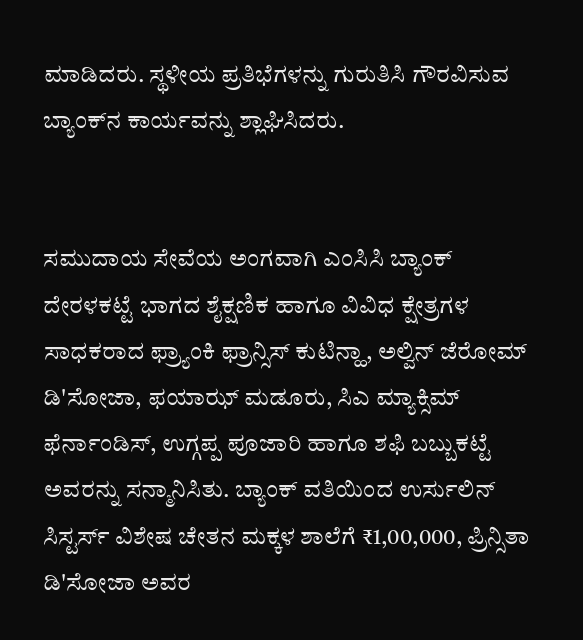ಮಾಡಿದರು. ಸ್ಥಳೀಯ ಪ್ರತಿಭೆಗಳನ್ನು ಗುರುತಿಸಿ ಗೌರವಿಸುವ ಬ್ಯಾಂಕ್‌ನ ಕಾರ್ಯವನ್ನು ಶ್ಲಾಘಿಸಿದರು.


ಸಮುದಾಯ ಸೇವೆಯ ಅಂಗವಾಗಿ ಎಂಸಿಸಿ ಬ್ಯಾಂಕ್ ದೇರಳಕಟ್ಟೆ ಭಾಗದ ಶೈಕ್ಷಣಿಕ ಹಾಗೂ ವಿವಿಧ ಕ್ಷೇತ್ರಗಳ ಸಾಧಕರಾದ ಫ್ರ್ಯಾಂಕಿ ಫ್ರಾನ್ಸಿಸ್ ಕುಟಿನ್ಹಾ, ಅಲ್ವಿನ್ ಜೆರೋಮ್ ಡಿ'ಸೋಜಾ, ಫಯಾಝ್ ಮಡೂರು, ಸಿಎ ಮ್ಯಾಕ್ಸಿಮ್ ಫೆರ್ನಾಂಡಿಸ್, ಉಗ್ಗಪ್ಪ ಪೂಜಾರಿ ಹಾಗೂ ಶಫಿ ಬಬ್ಬುಕಟ್ಟೆ ಅವರನ್ನು ಸನ್ಮಾನಿಸಿತು. ಬ್ಯಾಂಕ್ ವತಿಯಿಂದ ಉರ್ಸುಲಿನ್ ಸಿಸ್ಟರ್ಸ್ ವಿಶೇಷ ಚೇತನ ಮಕ್ಕಳ ಶಾಲೆಗೆ ₹1,00,000, ಪ್ರಿನ್ಸಿತಾ ಡಿ'ಸೋಜಾ ಅವರ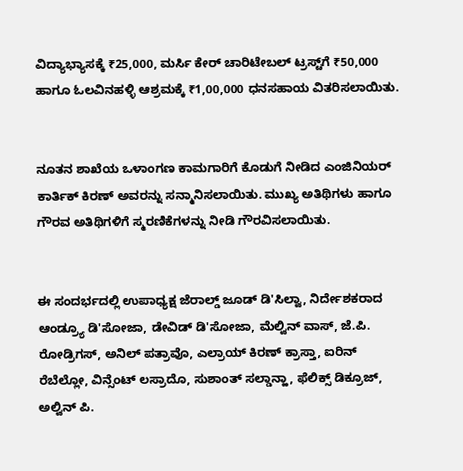ವಿದ್ಯಾಭ್ಯಾಸಕ್ಕೆ ₹25,000, ಮರ್ಸಿ ಕೇರ್ ಚಾರಿಟೇಬಲ್ ಟ್ರಸ್ಟ್‌ಗೆ ₹50,000 ಹಾಗೂ ಓಲವಿನಹಳ್ಳಿ ಆಶ್ರಮಕ್ಕೆ ₹1,00,000 ಧನಸಹಾಯ ವಿತರಿಸಲಾಯಿತು.


ನೂತನ ಶಾಖೆಯ ಒಳಾಂಗಣ ಕಾಮಗಾರಿಗೆ ಕೊಡುಗೆ ನೀಡಿದ ಎಂಜಿನಿಯರ್ ಕಾರ್ತಿಕ್ ಕಿರಣ್ ಅವರನ್ನು ಸನ್ಮಾನಿಸಲಾಯಿತು. ಮುಖ್ಯ ಅತಿಥಿಗಳು ಹಾಗೂ ಗೌರವ ಅತಿಥಿಗಳಿಗೆ ಸ್ಮರಣಿಕೆಗಳನ್ನು ನೀಡಿ ಗೌರವಿಸಲಾಯಿತು.


ಈ ಸಂದರ್ಭದಲ್ಲಿ ಉಪಾಧ್ಯಕ್ಷ ಜೆರಾಲ್ಡ್ ಜೂಡ್ ಡಿ'ಸಿಲ್ವಾ, ನಿರ್ದೇಶಕರಾದ ಆಂಡ್ರ್ಯೂ ಡಿ'ಸೋಜಾ, ಡೇವಿಡ್ ಡಿ'ಸೋಜಾ, ಮೆಲ್ವಿನ್ ವಾಸ್, ಜೆ.ಪಿ. ರೋಡ್ರಿಗಸ್, ಅನಿಲ್ ಪತ್ರಾವೊ, ಎಲ್ರಾಯ್ ಕಿರಣ್ ಕ್ರಾಸ್ತಾ, ಐರಿನ್ ರೆಬೆಲ್ಲೋ, ವಿನ್ಸೆಂಟ್ ಲಸ್ರಾದೊ, ಸುಶಾಂತ್ ಸಲ್ಡಾನ್ಹಾ, ಫೆಲಿಕ್ಸ್ ಡಿಕ್ರೂಜ್, ಅಲ್ವಿನ್ ಪಿ.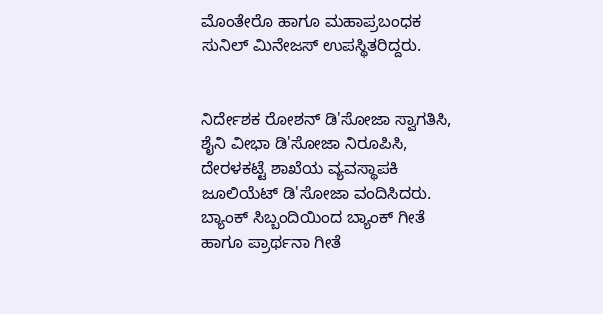ಮೊಂತೇರೊ ಹಾಗೂ ಮಹಾಪ್ರಬಂಧಕ ಸುನಿಲ್ ಮಿನೇಜಸ್ ಉಪಸ್ಥಿತರಿದ್ದರು.


ನಿರ್ದೇಶಕ ರೋಶನ್ ಡಿ'ಸೋಜಾ ಸ್ವಾಗತಿಸಿ, ಶೈನಿ ವೀಭಾ ಡಿ'ಸೋಜಾ ನಿರೂಪಿಸಿ, ದೇರಳಕಟ್ಟೆ ಶಾಖೆಯ ವ್ಯವಸ್ಥಾಪಕಿ ಜೂಲಿಯೆಟ್ ಡಿ'ಸೋಜಾ ವಂದಿಸಿದರು. ಬ್ಯಾಂಕ್ ಸಿಬ್ಬಂದಿಯಿಂದ ಬ್ಯಾಂಕ್ ಗೀತೆ ಹಾಗೂ ಪ್ರಾರ್ಥನಾ ಗೀತೆ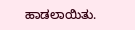ಹಾಡಲಾಯಿತು.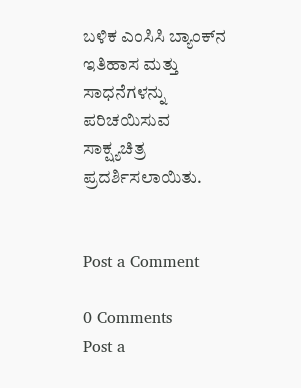ಬಳಿಕ ಎಂಸಿಸಿ ಬ್ಯಾಂಕ್‌ನ ಇತಿಹಾಸ ಮತ್ತು ಸಾಧನೆಗಳನ್ನು ಪರಿಚಯಿಸುವ ಸಾಕ್ಷ್ಯಚಿತ್ರ ಪ್ರದರ್ಶಿಸಲಾಯಿತು.


Post a Comment

0 Comments
Post a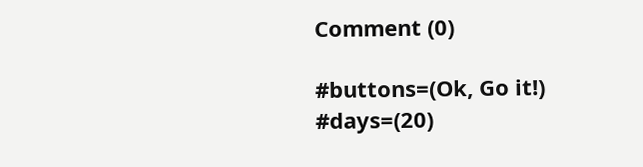Comment (0)

#buttons=(Ok, Go it!) #days=(20)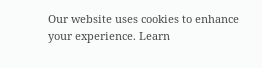Our website uses cookies to enhance your experience. Learn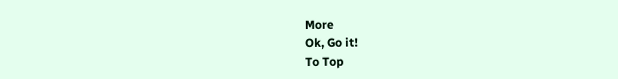More
Ok, Go it!
To Top